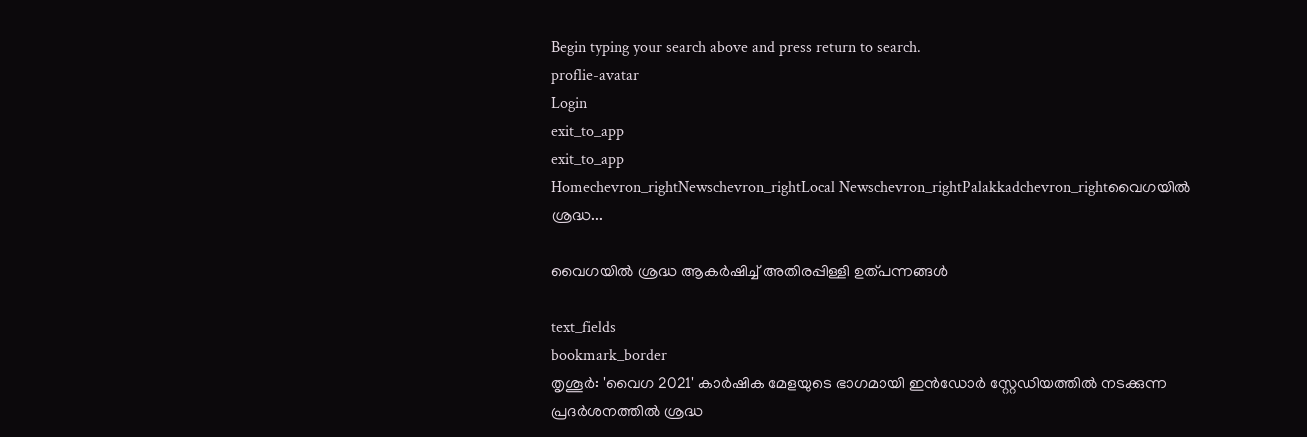Begin typing your search above and press return to search.
proflie-avatar
Login
exit_to_app
exit_to_app
Homechevron_rightNewschevron_rightLocal Newschevron_rightPalakkadchevron_rightവൈഗയിൽ ശ്രദ്ധ...

വൈഗയിൽ ശ്രദ്ധ ആകർഷിച്ച് അതിരപ്പിള്ളി ഉത്പന്നങ്ങൾ

text_fields
bookmark_border
തൃശൂർ: 'വൈഗ 2021' കാർഷിക മേളയുടെ ഭാഗമായി ഇൻഡോർ സ്റ്റേഡിയത്തിൽ നടക്കുന്ന പ്രദർശനത്തിൽ ശ്രദ്ധ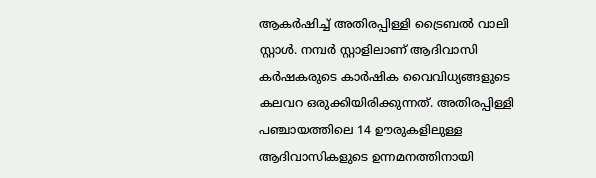ആകർഷിച്ച് അതിരപ്പിള്ളി ട്രൈബൽ വാലി സ്റ്റാൾ. നമ്പർ സ്റ്റാളിലാണ് ആദിവാസി കർഷകരുടെ കാർഷിക വൈവിധ്യങ്ങളുടെ കലവറ ഒരുക്കിയിരിക്കുന്നത്. അതിരപ്പിള്ളി പഞ്ചായത്തിലെ 14 ഊരുകളിലുള്ള ആദിവാസികളുടെ ഉന്നമനത്തിനായി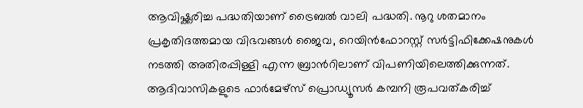ആവിഷ്ക്കരിച്ച പദ്ധതിയാണ് ട്രൈബൽ വാലി പദ്ധതി. നൂറു ശതമാനം പ്രകൃതിദത്തമായ വിഭവങ്ങൾ ജൈവ, റെയിൻഫോറസ്റ്റ് സർട്ടിഫിക്കേഷനുകൾ നടത്തി അതിരപ്പിള്ളി എന്ന ബ്രാൻറിലാണ് വിപണിയിലെത്തിക്കുന്നത്. ആദിവാസികളുടെ ഫാർമേഴ്സ് പ്രൊഡ്യൂസർ കമ്പനി രൂപവത്കരിച്ച്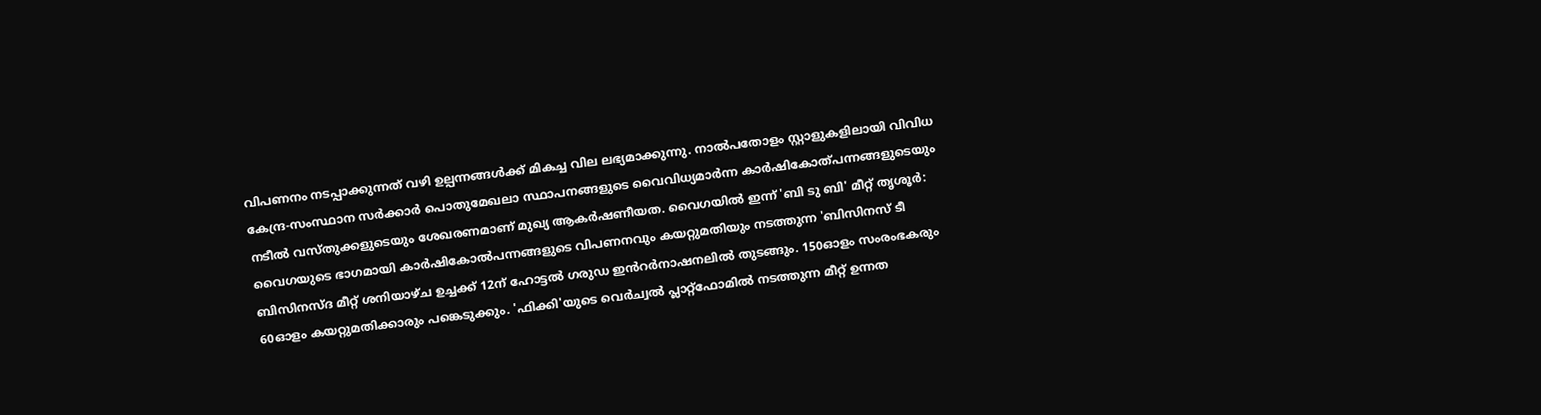വിപണനം നടപ്പാക്കുന്നത് വഴി ഉല്പന്നങ്ങൾക്ക് മികച്ച വില ലഭ്യമാക്കുന്നു. നാൽപതോളം സ്റ്റാളുകളിലായി വിവിധ കേന്ദ്ര-സംസ്ഥാന സർക്കാർ പൊതുമേഖലാ സ്ഥാപനങ്ങളുടെ വൈവിധ്യമാർന്ന കാർഷികോത്പന്നങ്ങളുടെയും നടീൽ വസ്തുക്കളുടെയും ശേഖരണമാണ് മുഖ്യ ആകർഷണീയത. വൈഗയിൽ ഇന്ന് 'ബി ടു ബി' മീറ്റ് തൃശൂർ: വൈഗയുടെ ഭാഗമായി കാർഷികോൽപന്നങ്ങളുടെ വിപണനവും കയറ്റുമതിയും നടത്തുന്ന 'ബിസിനസ് ടീ ബിസിനസ്ദ മീറ്റ് ശനിയാഴ്ച ഉച്ചക്ക് 12ന് ഹോട്ടൽ ഗരുഡ ഇൻറർനാഷനലിൽ തുടങ്ങും. 150ഓളം സംരംഭകരും 60ഓളം കയറ്റുമതിക്കാരും പങ്കെടുക്കും. 'ഫിക്കി'യുടെ വെർച്വൽ പ്ലാറ്റ്ഫോമിൽ നടത്തുന്ന മീറ്റ് ഉന്നത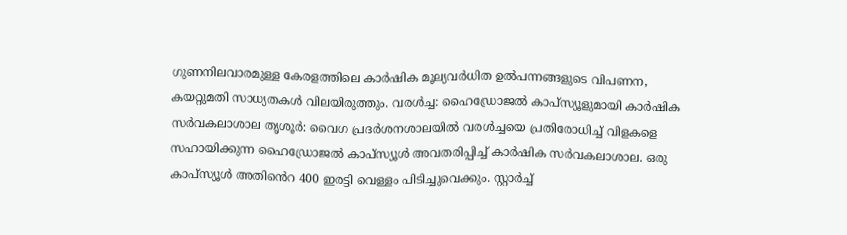ഗുണനിലവാരമുള്ള കേരളത്തിലെ കാർഷിക മൂല്യവർധിത ഉൽപന്നങ്ങളുടെ വിപണന, കയറ്റുമതി സാധ്യതകൾ വിലയിരുത്തും. വരൾച്ച: ഹൈഡ്രോജൽ കാപ്സ്യൂളുമായി കാർഷിക സർവകലാശാല തൃശൂർ: വൈഗ പ്രദർശനശാലയിൽ വരൾച്ചയെ പ്രതിരോധിച്ച് വിളകളെ സഹായിക്കുന്ന ഹൈഡ്രോജൽ കാപ്സ്യൂൾ അവതരിപ്പിച്ച് കാർഷിക സർവകലാശാല. ഒരു കാപ്സ്യൂൾ അതിൻെറ 400 ഇരട്ടി വെള്ളം പിടിച്ചുവെക്കും. സ്റ്റാർച്ച്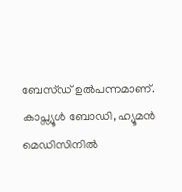ബേസ്ഡ് ഉൽപന്നമാണ്. കാപ്സ്യൂൾ ബോഡി, ഹ്യൂമൻ മെഡിസിനിൽ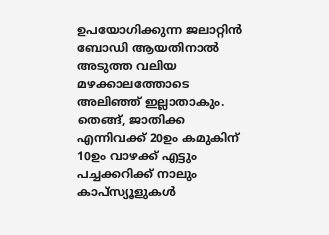ഉപയോഗിക്കുന്ന ജലാറ്റിൻ ബോഡി ആയതിനാൽ അടുത്ത വലിയ മഴക്കാലത്തോടെ അലിഞ്ഞ് ഇല്ലാതാകും. തെങ്ങ്, ജാതിക്ക എന്നിവക്ക് 20ഉം കമുകിന് 10ഉം വാഴക്ക് എട്ടും പച്ചക്കറിക്ക് നാലും കാപ്സ്യൂളുകൾ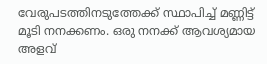വേരുപടത്തിനടുത്തേക്ക് സ്ഥാപിച്ച് മണ്ണിട്ട് മൂടി നനക്കണം. ഒരു നനക്ക് ആവശ്യമായ അളവ്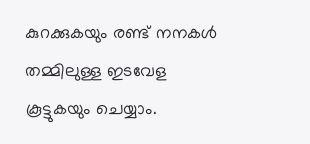കുറക്കുകയും രണ്ട് നനകൾ തമ്മിലുള്ള ഇടവേള കൂട്ടുകയും ചെയ്യാം.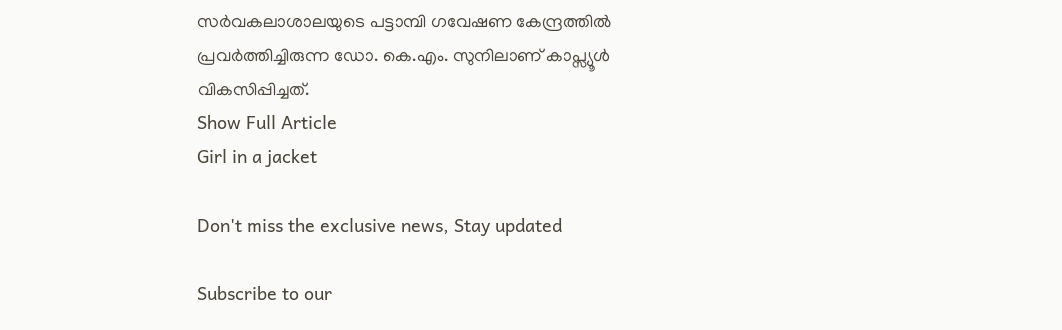സർവകലാശാലയുടെ പട്ടാമ്പി ഗവേഷണ കേന്ദ്രത്തിൽ പ്രവർത്തിച്ചിരുന്ന ഡോ. കെ.എം. സുനിലാണ് കാപ്സ്യൂൾ വികസിപ്പിച്ചത്.
Show Full Article
Girl in a jacket

Don't miss the exclusive news, Stay updated

Subscribe to our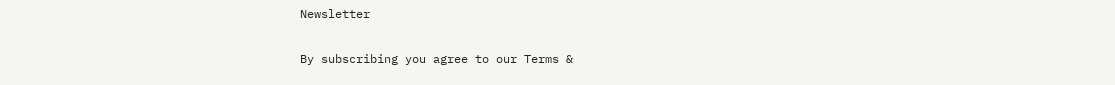Newsletter

By subscribing you agree to our Terms &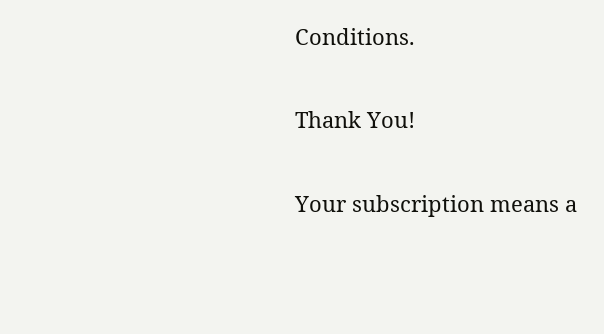Conditions.

Thank You!

Your subscription means a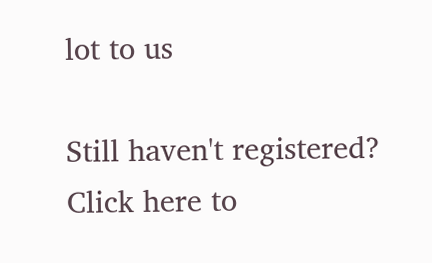lot to us

Still haven't registered? Click here to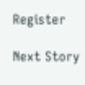Register

Next Story